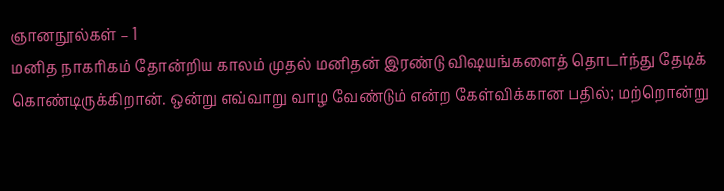ஞானநூல்கள் – 1
மனித நாகரிகம் தோன்றிய காலம் முதல் மனிதன் இரண்டு விஷயங்களைத் தொடர்ந்து தேடிக் கொண்டிருக்கிறான். ஒன்று எவ்வாறு வாழ வேண்டும் என்ற கேள்விக்கான பதில்; மற்றொன்று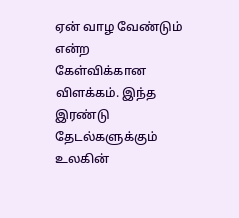ஏன் வாழ வேண்டும் என்ற கேள்விக்கான விளக்கம். இந்த இரண்டு தேடல்களுக்கும் உலகின்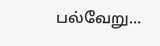பல்வேறு…